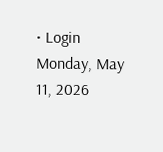• Login
Monday, May 11, 2026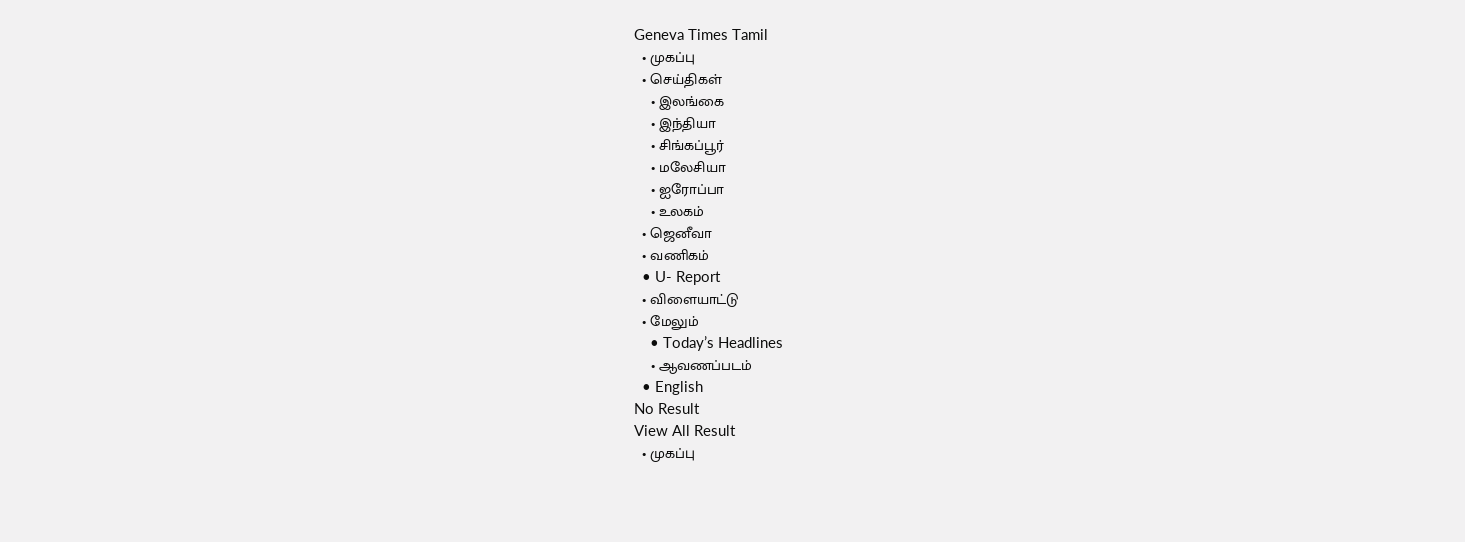Geneva Times Tamil
  • முகப்பு
  • செய்திகள்
    • இலங்கை
    • இந்தியா
    • சிங்கப்பூர்
    • மலேசியா
    • ஐரோப்பா
    • உலகம்
  • ஜெனீவா
  • வணிகம்
  • U- Report
  • விளையாட்டு
  • மேலும்
    • Today’s Headlines
    • ஆவணப்படம்
  • English
No Result
View All Result
  • முகப்பு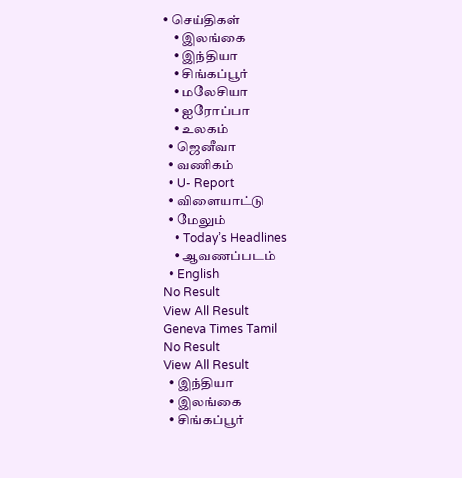• செய்திகள்
    • இலங்கை
    • இந்தியா
    • சிங்கப்பூர்
    • மலேசியா
    • ஐரோப்பா
    • உலகம்
  • ஜெனீவா
  • வணிகம்
  • U- Report
  • விளையாட்டு
  • மேலும்
    • Today’s Headlines
    • ஆவணப்படம்
  • English
No Result
View All Result
Geneva Times Tamil
No Result
View All Result
  • இந்தியா
  • இலங்கை
  • சிங்கப்பூர்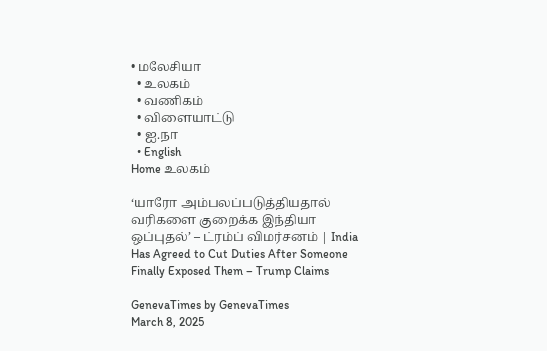• மலேசியா
  • உலகம்
  • வணிகம்
  • விளையாட்டு
  • ஐ.நா
  • English
Home உலகம்

‘யாரோ அம்பலப்படுத்தியதால் வரிகளை குறைக்க இந்தியா ஒப்புதல்’ – ட்ரம்ப் விமர்சனம் | India Has Agreed to Cut Duties After Someone Finally Exposed Them – Trump Claims

GenevaTimes by GenevaTimes
March 8, 2025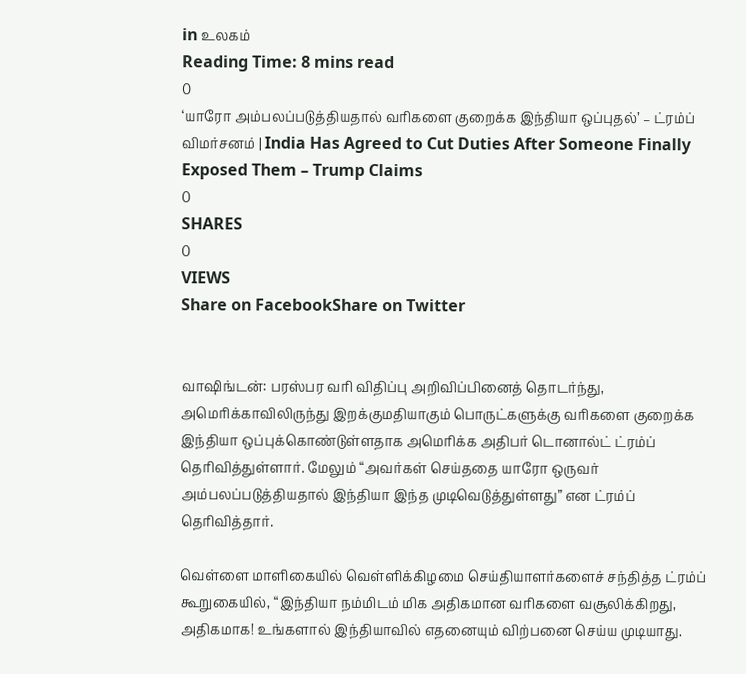in உலகம்
Reading Time: 8 mins read
0
‘யாரோ அம்பலப்படுத்தியதால் வரிகளை குறைக்க இந்தியா ஒப்புதல்’ – ட்ரம்ப் விமர்சனம் | India Has Agreed to Cut Duties After Someone Finally Exposed Them – Trump Claims
0
SHARES
0
VIEWS
Share on FacebookShare on Twitter


வாஷிங்டன்: பரஸ்பர வரி விதிப்பு அறிவிப்பினைத் தொடர்ந்து, அமெரிக்காவிலிருந்து இறக்குமதியாகும் பொருட்களுக்கு வரிகளை குறைக்க இந்தியா ஒப்புக்கொண்டுள்ளதாக அமெரிக்க அதிபர் டொனால்ட் ட்ரம்ப் தெரிவித்துள்ளார். மேலும் “அவர்கள் செய்ததை யாரோ ஒருவர் அம்பலப்படுத்தியதால் இந்தியா இந்த முடிவெடுத்துள்ளது” என ட்ரம்ப் தெரிவித்தார்.

வெள்ளை மாளிகையில் வெள்ளிக்கிழமை செய்தியாளர்களைச் சந்தித்த ட்ரம்ப் கூறுகையில், “இந்தியா நம்மிடம் மிக அதிகமான வரிகளை வசூலிக்கிறது, அதிகமாக! உங்களால் இந்தியாவில் எதனையும் விற்பனை செய்ய முடியாது.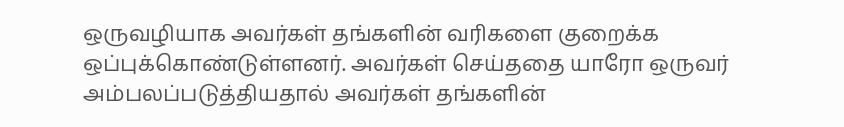ஒருவழியாக அவர்கள் தங்களின் வரிகளை குறைக்க ஒப்புக்கொண்டுள்ளனர். அவர்கள் செய்ததை யாரோ ஒருவர் அம்பலப்படுத்தியதால் அவர்கள் தங்களின்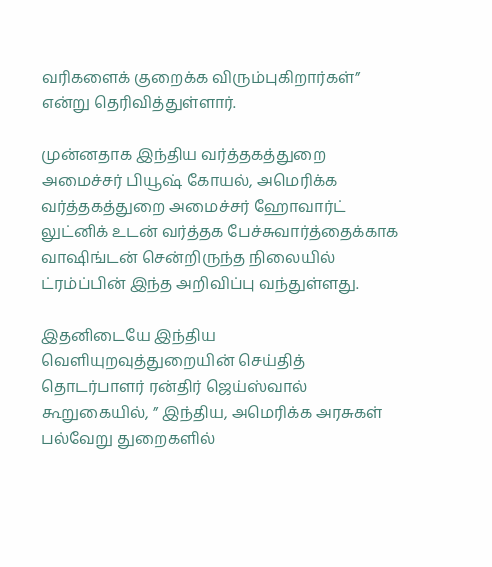வரிகளைக் குறைக்க விரும்புகிறார்கள்” என்று தெரிவித்துள்ளார்.

முன்னதாக இந்திய வர்த்தகத்துறை அமைச்சர் பியூஷ் கோயல், அமெரிக்க வர்த்தகத்துறை அமைச்சர் ஹோவார்ட் லுட்னிக் உடன் வர்த்தக பேச்சுவார்த்தைக்காக வாஷிங்டன் சென்றிருந்த நிலையில் ட்ரம்ப்பின் இந்த அறிவிப்பு வந்துள்ளது.

இதனிடையே இந்திய வெளியுறவுத்துறையின் செய்தித் தொடர்பாளர் ரன்திர் ஜெய்ஸ்வால் கூறுகையில், ” இந்திய, அமெரிக்க அரசுகள் பல்வேறு துறைகளில்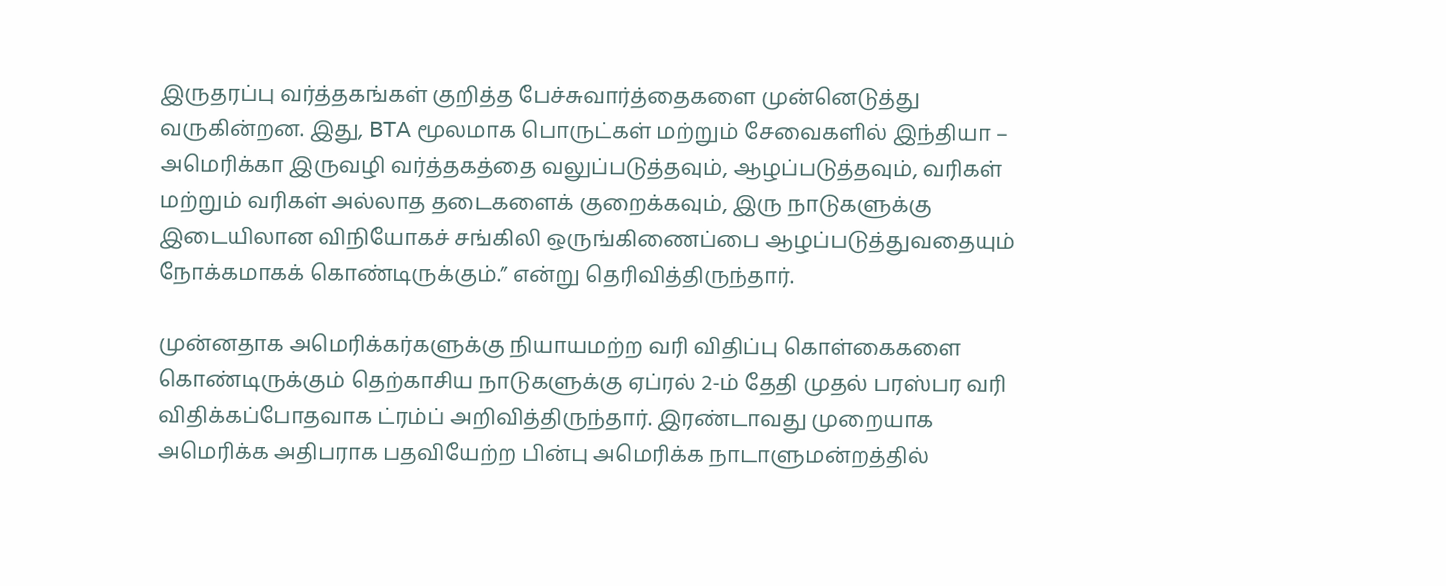இருதரப்பு வர்த்தகங்கள் குறித்த பேச்சுவார்த்தைகளை முன்னெடுத்து வருகின்றன. இது, BTA மூலமாக பொருட்கள் மற்றும் சேவைகளில் இந்தியா – அமெரிக்கா இருவழி வர்த்தகத்தை வலுப்படுத்தவும், ஆழப்படுத்தவும், வரிகள் மற்றும் வரிகள் அல்லாத தடைகளைக் குறைக்கவும், இரு நாடுகளுக்கு இடையிலான விநியோகச் சங்கிலி ஒருங்கிணைப்பை ஆழப்படுத்துவதையும் நோக்கமாகக் கொண்டிருக்கும்.” என்று தெரிவித்திருந்தார்.

முன்னதாக அமெரிக்கர்களுக்கு நியாயமற்ற வரி விதிப்பு கொள்கைகளை கொண்டிருக்கும் தெற்காசிய நாடுகளுக்கு ஏப்ரல் 2-ம் தேதி முதல் பரஸ்பர வரி விதிக்கப்போதவாக ட்ரம்ப் அறிவித்திருந்தார். இரண்டாவது முறையாக அமெரிக்க அதிபராக பதவியேற்ற பின்பு அமெரிக்க நாடாளுமன்றத்தில்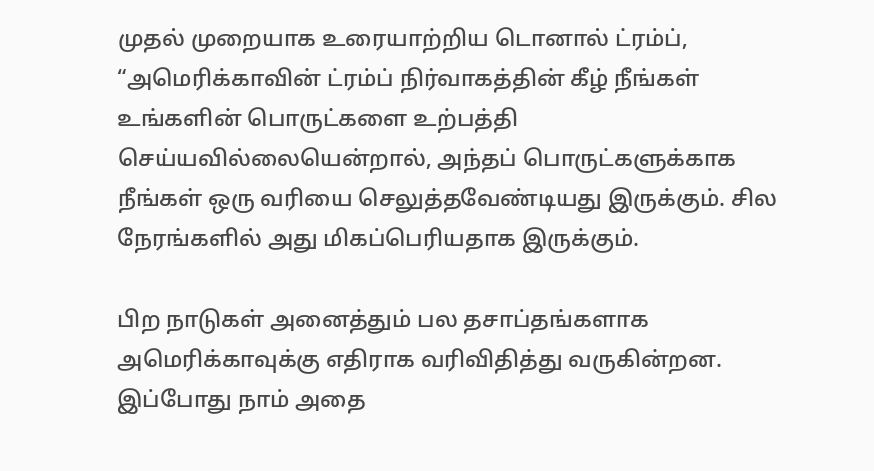முதல் முறையாக உரையாற்றிய டொனால் ட்ரம்ப், “அமெரிக்காவின் ட்ரம்ப் நிர்வாகத்தின் கீழ் நீங்கள் உங்களின் பொருட்களை உற்பத்தி செய்யவில்லையென்றால், அந்தப் பொருட்களுக்காக நீங்கள் ஒரு வரியை செலுத்தவேண்டியது இருக்கும். சில நேரங்களில் அது மிகப்பெரியதாக இருக்கும்.

பிற நாடுகள் அனைத்தும் பல தசாப்தங்களாக அமெரிக்காவுக்கு எதிராக வரிவிதித்து வருகின்றன. இப்போது நாம் அதை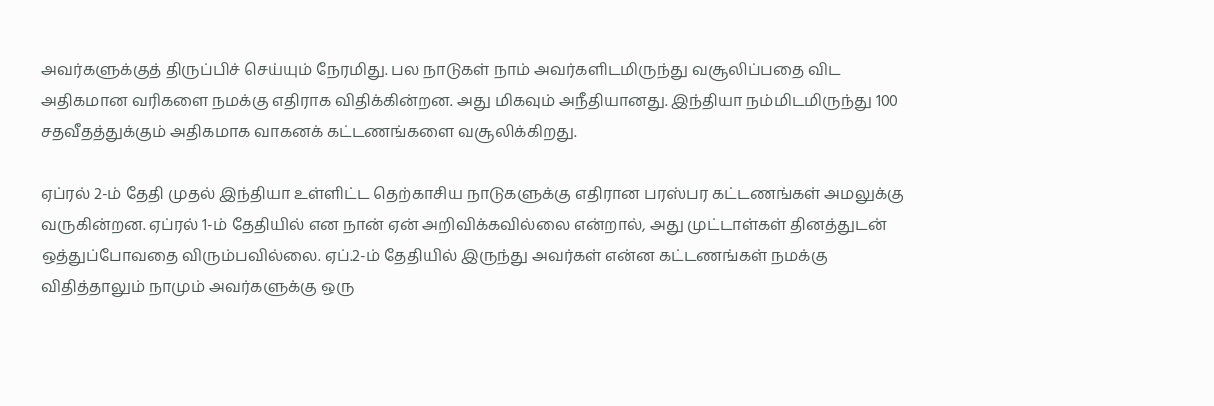அவர்களுக்குத் திருப்பிச் செய்யும் நேரமிது. பல நாடுகள் நாம் அவர்களிடமிருந்து வசூலிப்பதை விட அதிகமான வரிகளை நமக்கு எதிராக விதிக்கின்றன. அது மிகவும் அநீதியானது. இந்தியா நம்மிடமிருந்து 100 சதவீதத்துக்கும் அதிகமாக வாகனக் கட்டணங்களை வசூலிக்கிறது.

ஏப்ரல் 2-ம் தேதி முதல் இந்தியா உள்ளிட்ட தெற்காசிய நாடுகளுக்கு எதிரான பரஸ்பர கட்டணங்கள் அமலுக்கு வருகின்றன. ஏப்ரல் 1-ம் தேதியில் என நான் ஏன் அறிவிக்கவில்லை என்றால், அது முட்டாள்கள் தினத்துடன் ஒத்துப்போவதை விரும்பவில்லை. ஏப்.2-ம் தேதியில் இருந்து அவர்கள் என்ன கட்டணங்கள் நமக்கு விதித்தாலும் நாமும் அவர்களுக்கு ஒரு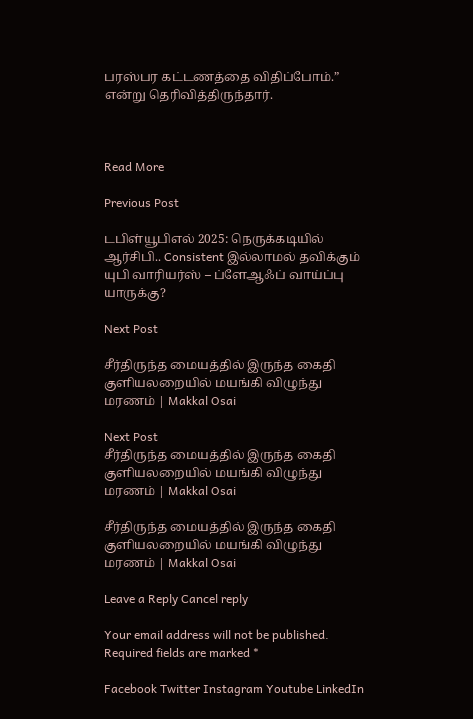பரஸ்பர கட்டணத்தை விதிப்போம்.” என்று தெரிவித்திருந்தார்.



Read More

Previous Post

டபிள்யூபிஎல் 2025: நெருக்கடியில் ஆர்சிபி.. Consistent இல்லாமல் தவிக்கும் யுபி வாரியர்ஸ் – ப்ளேஆஃப் வாய்ப்பு யாருக்கு?

Next Post

சீர்திருந்த மையத்தில் இருந்த கைதி குளியலறையில் மயங்கி விழுந்து மரணம் | Makkal Osai

Next Post
சீர்திருந்த மையத்தில் இருந்த கைதி குளியலறையில் மயங்கி விழுந்து மரணம் | Makkal Osai

சீர்திருந்த மையத்தில் இருந்த கைதி குளியலறையில் மயங்கி விழுந்து மரணம் | Makkal Osai

Leave a Reply Cancel reply

Your email address will not be published. Required fields are marked *

Facebook Twitter Instagram Youtube LinkedIn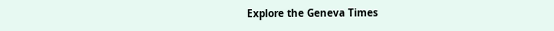Explore the Geneva Times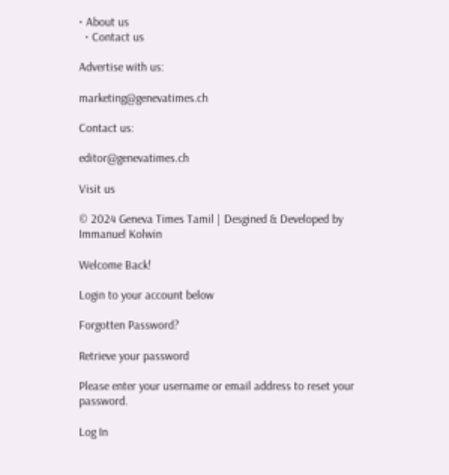• About us
  • Contact us

Advertise with us:

marketing@genevatimes.ch

Contact us:

editor@genevatimes.ch

Visit us

© 2024 Geneva Times Tamil | Desgined & Developed by Immanuel Kolwin

Welcome Back!

Login to your account below

Forgotten Password?

Retrieve your password

Please enter your username or email address to reset your password.

Log In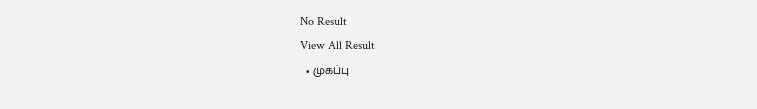No Result
View All Result
  • முகப்பு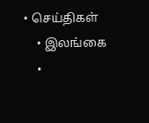• செய்திகள்
    • இலங்கை
    •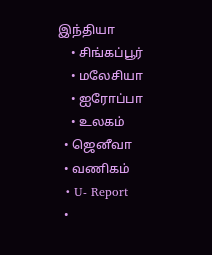இந்தியா
    • சிங்கப்பூர்
    • மலேசியா
    • ஐரோப்பா
    • உலகம்
  • ஜெனீவா
  • வணிகம்
  • U- Report
  •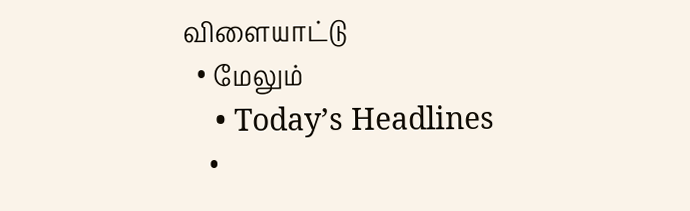விளையாட்டு
  • மேலும்
    • Today’s Headlines
    •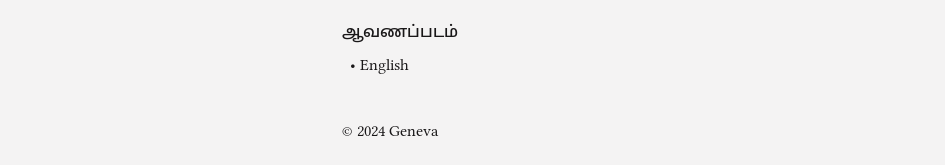ஆவணப்படம்
  • English

© 2024 Geneva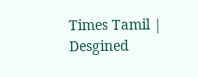Times Tamil | Desgined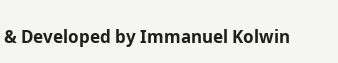& Developed by Immanuel Kolwin